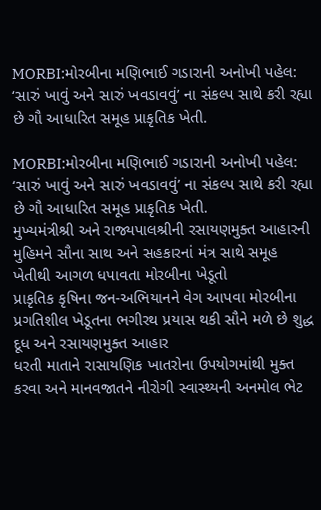MORBI:મોરબીના મણિભાઈ ગડારાની અનોખી પહેલ: ‘સારું ખાવું અને સારું ખવડાવવું’ ના સંકલ્પ સાથે કરી રહ્યા છે ગૌ આધારિત સમૂહ પ્રાકૃતિક ખેતી.

MORBI:મોરબીના મણિભાઈ ગડારાની અનોખી પહેલ: ‘સારું ખાવું અને સારું ખવડાવવું’ ના સંકલ્પ સાથે કરી રહ્યા છે ગૌ આધારિત સમૂહ પ્રાકૃતિક ખેતી.
મુખ્યમંત્રીશ્રી અને રાજ્યપાલશ્રીની રસાયણમુક્ત આહારની મુહિમને સૌના સાથ અને સહકારનાં મંત્ર સાથે સમૂહ ખેતીથી આગળ ધપાવતા મોરબીના ખેડૂતો
પ્રાકૃતિક કૃષિના જન-અભિયાનને વેગ આપવા મોરબીના પ્રગતિશીલ ખેડૂતના ભગીરથ પ્રયાસ થકી સૌને મળે છે શુદ્ધ દૂધ અને રસાયણમુક્ત આહાર
ધરતી માતાને રાસાયણિક ખાતરોના ઉપયોગમાંથી મુક્ત કરવા અને માનવજાતને નીરોગી સ્વાસ્થ્યની અનમોલ ભેટ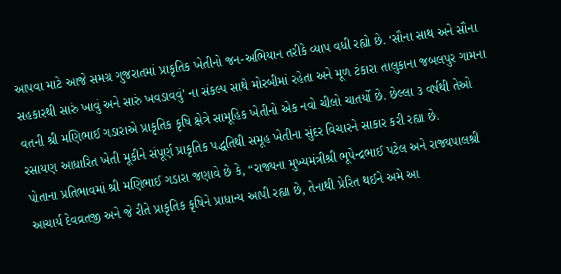આપવા માટે આજે સમગ્ર ગુજરાતમાં પ્રાકૃતિક ખેતીનો જન-અભિયાન તરીકે વ્યાપ વધી રહ્યો છે. ‘સૌના સાથ અને સૌના સહકારથી સારું ખાવું અને સારું ખવડાવવું’ ના સંકલ્પ સાથે મોરબીમાં રહેતા અને મૂળ ટંકારા તાલુકાના જબલપુર ગામના વતની શ્રી મણિભાઈ ગડારાએ પ્રાકૃતિક કૃષિ ક્ષેત્રે સામૂહિક ખેતીનો એક નવો ચીલો ચાતર્યો છે. છેલ્લા ૩ વર્ષથી તેઓ રસાયણ આધારિત ખેતી મૂકીને સંપૂર્ણ પ્રાકૃતિક પદ્ધતિથી સમૂહ ખેતીના સુંદર વિચારને સાકાર કરી રહ્યા છે.
પોતાના પ્રતિભાવમાં શ્રી મણિભાઈ ગડારા જણાવે છે કે, “રાજ્યના મુખ્યમંત્રીશ્રી ભૂપેન્દ્રભાઈ પટેલ અને રાજ્યપાલશ્રી આચાર્ય દેવવ્રતજી અને જે રીતે પ્રાકૃતિક કૃષિને પ્રાધાન્ય આપી રહ્યા છે, તેનાથી પ્રેરિત થઈને અમે આ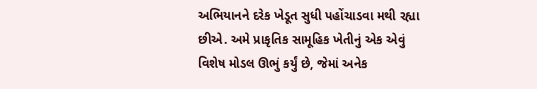અભિયાનને દરેક ખેડૂત સુધી પહોંચાડવા મથી રહ્યા છીએ. અમે પ્રાકૃતિક સામૂહિક ખેતીનું એક એવું વિશેષ મોડલ ઊભું કર્યું છે, જેમાં અનેક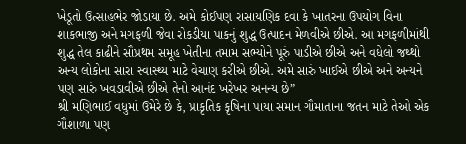ખેડૂતો ઉત્સાહભેર જોડાયા છે. અમે કોઈપણ રાસાયણિક દવા કે ખાતરના ઉપયોગ વિના શાકભાજી અને મગફળી જેવા રોકડીયા પાકનું શુદ્ધ ઉત્પાદન મેળવીએ છીએ. આ મગફળીમાંથી શુદ્ધ તેલ કાઢીને સૌપ્રથમ સમૂહ ખેતીના તમામ સભ્યોને પૂરું પાડીએ છીએ અને વધેલો જથ્થો અન્ય લોકોના સારા સ્વાસ્થ્ય માટે વેચાણ કરીએ છીએ. અમે સારું ખાઈએ છીએ અને અન્યને પણ સારું ખવડાવીએ છીએ તેનો આનંદ ખરેખર અનન્ય છે”
શ્રી મણિભાઈ વધુમાં ઉમેરે છે કે, પ્રાકૃતિક કૃષિના પાયા સમાન ગૌમાતાના જતન માટે તેઓ એક ગૌશાળા પણ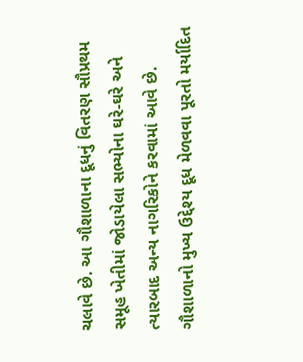ચલાવે છે. આ ગૌશાળાના દૂધનું વિતરણ સૌપ્રથમ સમૂહ ખેતીમાં જોડાયેલા સભ્યોના ઘરે-ઘરે અને ત્યારબાદ અન્ય નાગરિકોને કરવામાં આવે છે. ગૌશાળાનો મુખ્ય ઉદ્દેશ્ય દૂધ મેળવવા પૂરતો મર્યાદિત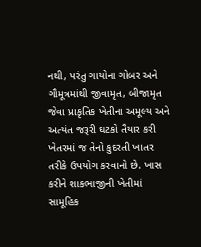નથી, પરંતુ ગાયોના ગોબર અને ગૌમૂત્રમાંથી જીવામૃત, બીજામૃત જેવા પ્રાકૃતિક ખેતીના અમૂલ્ય અને અત્યંત જરૂરી ઘટકો તૈયાર કરી ખેતરમાં જ તેનો કુદરતી ખાતર તરીકે ઉપયોગ કરવાનો છે. ખાસ કરીને શાકભાજીની ખેતીમાં સામૂહિક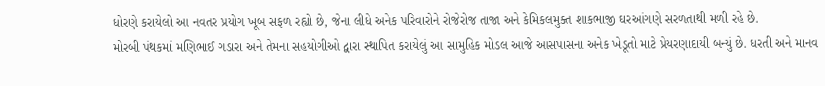ધોરણે કરાયેલો આ નવતર પ્રયોગ ખૂબ સફળ રહ્યો છે, જેના લીધે અનેક પરિવારોને રોજેરોજ તાજા અને કેમિકલમુક્ત શાકભાજી ઘરઆંગણે સરળતાથી મળી રહે છે.
મોરબી પંથકમાં મણિભાઈ ગડારા અને તેમના સહયોગીઓ દ્વારા સ્થાપિત કરાયેલું આ સામુહિક મોડલ આજે આસપાસના અનેક ખેડૂતો માટે પ્રેયરણાદાયી બન્યું છે. ધરતી અને માનવ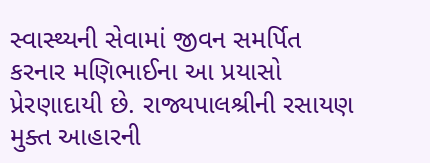સ્વાસ્થ્યની સેવામાં જીવન સમર્પિત કરનાર મણિભાઈના આ પ્રયાસો પ્રેરણાદાયી છે. રાજ્યપાલશ્રીની રસાયણ મુક્ત આહારની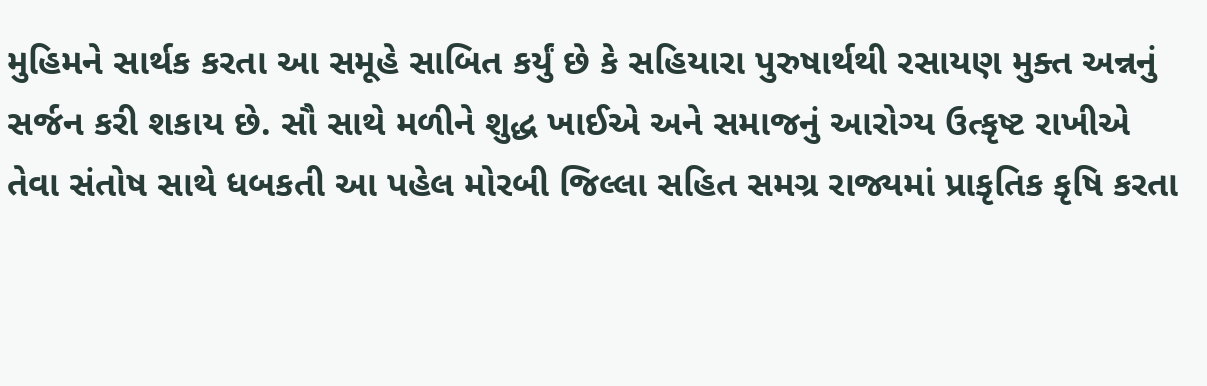મુહિમને સાર્થક કરતા આ સમૂહે સાબિત કર્યું છે કે સહિયારા પુરુષાર્થથી રસાયણ મુક્ત અન્નનું સર્જન કરી શકાય છે. સૌ સાથે મળીને શુદ્ધ ખાઈએ અને સમાજનું આરોગ્ય ઉત્કૃષ્ટ રાખીએ તેવા સંતોષ સાથે ધબકતી આ પહેલ મોરબી જિલ્લા સહિત સમગ્ર રાજ્યમાં પ્રાકૃતિક કૃષિ કરતા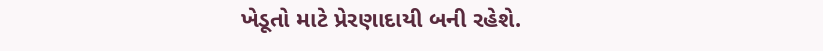ખેડૂતો માટે પ્રેરણાદાયી બની રહેશે.